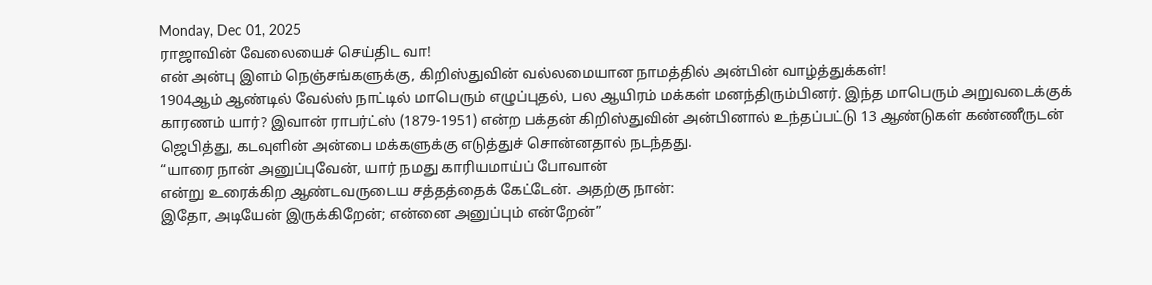Monday, Dec 01, 2025
ராஜாவின் வேலையைச் செய்திட வா!
என் அன்பு இளம் நெஞ்சங்களுக்கு, கிறிஸ்துவின் வல்லமையான நாமத்தில் அன்பின் வாழ்த்துக்கள்!
1904ஆம் ஆண்டில் வேல்ஸ் நாட்டில் மாபெரும் எழுப்புதல், பல ஆயிரம் மக்கள் மனந்திரும்பினர். இந்த மாபெரும் அறுவடைக்குக் காரணம் யார்? இவான் ராபர்ட்ஸ் (1879-1951) என்ற பக்தன் கிறிஸ்துவின் அன்பினால் உந்தப்பட்டு 13 ஆண்டுகள் கண்ணீருடன் ஜெபித்து, கடவுளின் அன்பை மக்களுக்கு எடுத்துச் சொன்னதால் நடந்தது.
“யாரை நான் அனுப்புவேன், யார் நமது காரியமாய்ப் போவான்
என்று உரைக்கிற ஆண்டவருடைய சத்தத்தைக் கேட்டேன். அதற்கு நான்:
இதோ, அடியேன் இருக்கிறேன்; என்னை அனுப்பும் என்றேன்”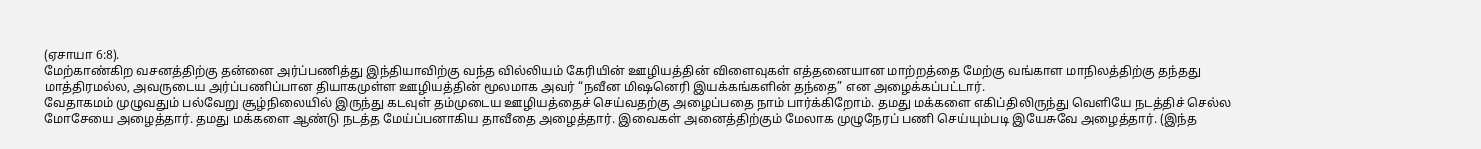(ஏசாயா 6:8).
மேற்காண்கிற வசனத்திற்கு தன்னை அர்ப்பணித்து இந்தியாவிற்கு வந்த வில்லியம் கேரியின் ஊழியத்தின் விளைவுகள் எத்தனையான மாற்றத்தை மேற்கு வங்காள மாநிலத்திற்கு தந்தது மாத்திரமல்ல, அவருடைய அர்ப்பணிப்பான தியாகமுள்ள ஊழியத்தின் மூலமாக அவர் “நவீன மிஷனெரி இயக்கங்களின் தந்தை” என அழைக்கப்பட்டார்.
வேதாகமம் முழுவதும் பல்வேறு சூழ்நிலையில் இருந்து கடவுள் தம்முடைய ஊழியத்தைச் செய்வதற்கு அழைப்பதை நாம் பார்க்கிறோம். தமது மக்களை எகிப்திலிருந்து வெளியே நடத்திச் செல்ல மோசேயை அழைத்தார். தமது மக்களை ஆண்டு நடத்த மேய்ப்பனாகிய தாவீதை அழைத்தார். இவைகள் அனைத்திற்கும் மேலாக முழுநேரப் பணி செய்யும்படி இயேசுவே அழைத்தார். (இந்த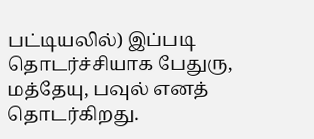பட்டியலில்) இப்படி தொடர்ச்சியாக பேதுரு, மத்தேயு, பவுல் எனத் தொடர்கிறது.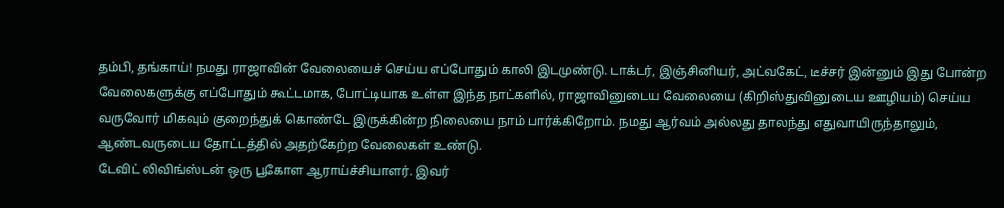தம்பி, தங்காய்! நமது ராஜாவின் வேலையைச் செய்ய எப்போதும் காலி இடமுண்டு. டாக்டர், இஞ்சினியர், அட்வகேட், டீச்சர் இன்னும் இது போன்ற வேலைகளுக்கு எப்போதும் கூட்டமாக, போட்டியாக உள்ள இந்த நாட்களில், ராஜாவினுடைய வேலையை (கிறிஸ்துவினுடைய ஊழியம்) செய்ய வருவோர் மிகவும் குறைந்துக் கொண்டே இருக்கின்ற நிலையை நாம் பார்க்கிறோம். நமது ஆர்வம் அல்லது தாலந்து எதுவாயிருந்தாலும், ஆண்டவருடைய தோட்டத்தில் அதற்கேற்ற வேலைகள் உண்டு.
டேவிட் லிவிங்ஸ்டன் ஒரு பூகோள ஆராய்ச்சியாளர். இவர்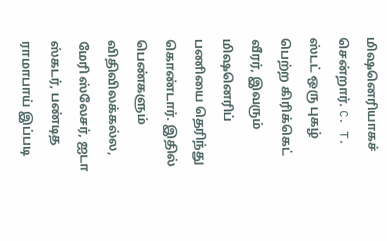மிஷனெரியாகச் சென்றார். C. T. ஸ்டட் ஒரு புகழ் பெற்ற கிரிக்கெட் வீரர், இவரும் மிஷனெரிப் பணியை தெரிந்து கொண்டார். இதில் பெண்களும் விதிவிலக்கல்ல, மேரி ஸ்லேசர், ஐடா ஸ்கடர், பண்டித ராமாபாய் இப்படி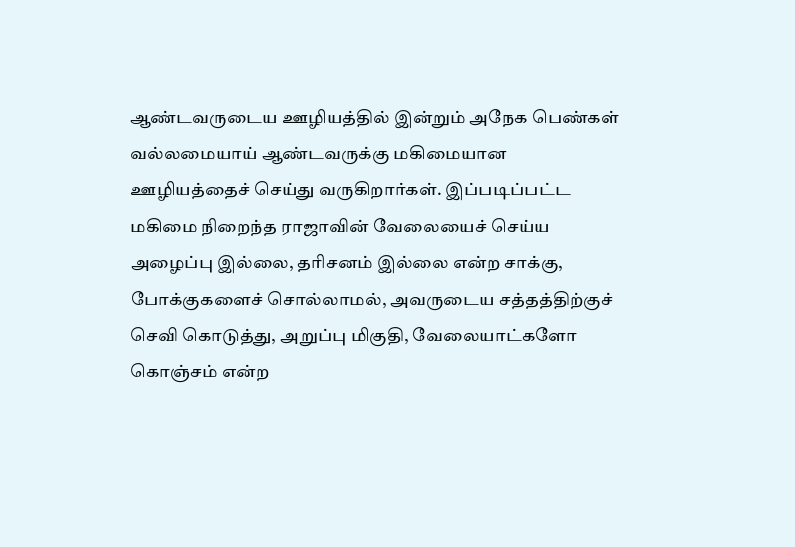ஆண்டவருடைய ஊழியத்தில் இன்றும் அநேக பெண்கள் வல்லமையாய் ஆண்டவருக்கு மகிமையான ஊழியத்தைச் செய்து வருகிறார்கள். இப்படிப்பட்ட மகிமை நிறைந்த ராஜாவின் வேலையைச் செய்ய அழைப்பு இல்லை, தரிசனம் இல்லை என்ற சாக்கு, போக்குகளைச் சொல்லாமல், அவருடைய சத்தத்திற்குச் செவி கொடுத்து, அறுப்பு மிகுதி, வேலையாட்களோ கொஞ்சம் என்ற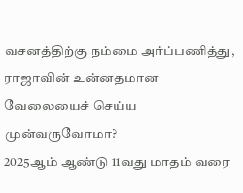வசனத்திற்கு நம்மை அர்ப்பணித்து, ராஜாவின் உன்னதமான வேலையைச் செய்ய முன்வருவோமா?
2025ஆம் ஆண்டு 11வது மாதம் வரை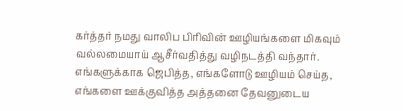கர்த்தர் நமது வாலிப பிரிவின் ஊழியங்களை மிகவும் வல்லமையாய் ஆசீர்வதித்து வழிநடத்தி வந்தார். எங்களுக்காக ஜெபித்த, எங்களோடு ஊழியம் செய்த, எங்களை ஊக்குவித்த அத்தனை தேவனுடைய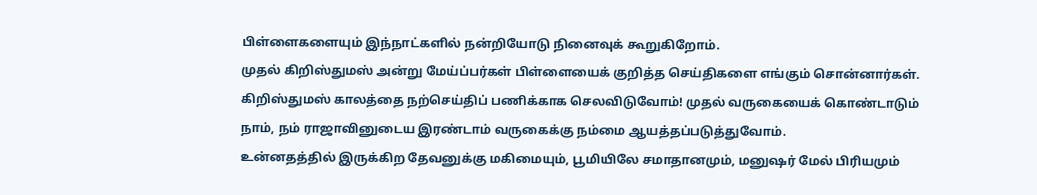பிள்ளைகளையும் இந்நாட்களில் நன்றியோடு நினைவுக் கூறுகிறோம்.
முதல் கிறிஸ்துமஸ் அன்று மேய்ப்பர்கள் பிள்ளையைக் குறித்த செய்திகளை எங்கும் சொன்னார்கள். கிறிஸ்துமஸ் காலத்தை நற்செய்திப் பணிக்காக செலவிடுவோம்! முதல் வருகையைக் கொண்டாடும் நாம், நம் ராஜாவினுடைய இரண்டாம் வருகைக்கு நம்மை ஆயத்தப்படுத்துவோம்.
உன்னதத்தில் இருக்கிற தேவனுக்கு மகிமையும், பூமியிலே சமாதானமும், மனுஷர் மேல் பிரியமும்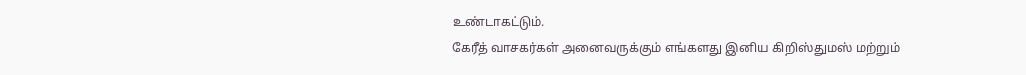உண்டாகட்டும்.
கேரீத் வாசகர்கள் அனைவருக்கும் எங்களது இனிய கிறிஸ்துமஸ் மற்றும்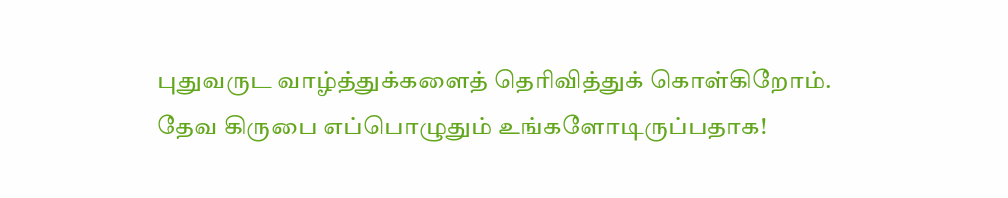புதுவருட வாழ்த்துக்களைத் தெரிவித்துக் கொள்கிறோம்.
தேவ கிருபை எப்பொழுதும் உங்களோடிருப்பதாக!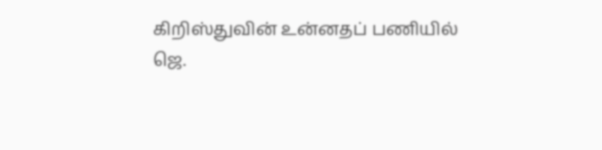கிறிஸ்துவின் உன்னதப் பணியில்
ஜெ.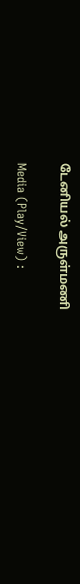டேனியல் அருள்மணி

Media (Play/View) :